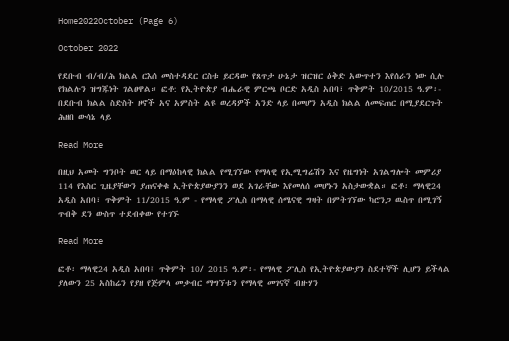Home2022October (Page 6)

October 2022

የደቡብ ብ/ብ/ሕ ክልል ርእሰ መስተዳደር ርስቱ ይርዳው የጸጥታ ሁኔታ ዝርዝር ዕቅድ አውጥተን እየሰራን ነው ሲሉ የክልሉን ዝግጁነት ገልፀዋል። ፎቶ: የኢትዮጵያ ብሔራዊ ምርጫ ቦርድ አዲስ አበባ፣ ጥቅምት 10/2015 ዓ.ም፡- በደቡብ ክልል ስድስት ዞኖች አና አምስት ልዩ ወረዳዎች አንድ ላይ በመሆን አዲስ ክልል ለመፍጠር በሚያደርጉት ሕዘበ ውሳኔ ላይ

Read More

በዚህ አመት ግንቦት ወር ላይ በማዕከላዊ ክልል የሚገኘው የማላዊ የኢሚግሬሽን እና የዜግነት አገልግሎት መምሪያ 114 የእስር ጊዜያቸውን ያጠናቀቁ ኢትዮጵያውያንን ወደ አገራቸው እየመለሰ መሆኑን አስታውቋል። ፎቶ፡ ማላዊ24 አዲስ አበባ፣ ጥቅምት 11/2015 ዓ.ም - የማላዊ ፖሊስ በማላዊ ሰሜናዊ ግዛት በምትገኘው ካሮንጋ ዉስጥ በሚገኝ ጥብቅ ደን ውስጥ ተደብቀው የተገኙ

Read More

ፎቶ፡ ማላዊ24 አዲስ አበባ፤ ጥቅምት 10/ 2015 ዓ.ም፡- የማላዊ ፖሊስ የኢትዮጵያውያን ስደተኞች ሊሆን ይችላል ያለውን 25 አስከሬን የያዘ የጅምላ መቃብር ማግኘቱን የማላዊ መገናኛ ብዙሃን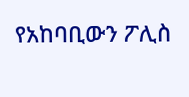የአከባቢውን ፖሊስ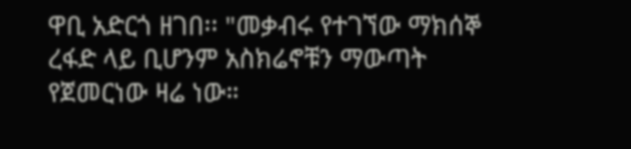ዋቢ አድርጎ ዘገበ፡፡ "መቃብሩ የተገኘው ማክሰኞ ረፋድ ላይ ቢሆንም አስክሬኖቹን ማውጣት የጀመርነው ዛሬ ነው።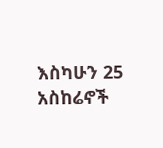እስካሁን 25 አስከሬኖች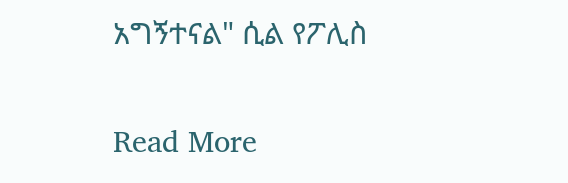አግኝተናል" ሲል የፖሊስ

Read More